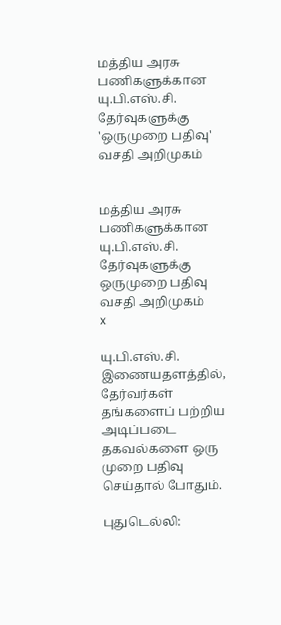மத்திய அரசு பணிகளுக்கான யு.பி.எஸ்.சி. தேர்வுகளுக்கு 'ஒருமுறை பதிவு' வசதி அறிமுகம்


மத்திய அரசு பணிகளுக்கான யு.பி.எஸ்.சி. தேர்வுகளுக்கு ஒருமுறை பதிவு வசதி அறிமுகம்
x

யு.பி.எஸ்.சி. இணையதளத்தில், தேர்வர்கள் தங்களைப் பற்றிய அடிப்படை தகவல்களை ஒரு முறை பதிவு செய்தால் போதும்.

புதுடெல்லி: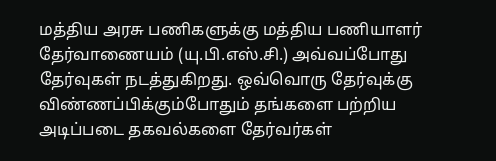மத்திய அரசு பணிகளுக்கு மத்திய பணியாளர் தேர்வாணையம் (யு.பி.எஸ்.சி.) அவ்வப்போது தேர்வுகள் நடத்துகிறது. ஒவ்வொரு தேர்வுக்கு விண்ணப்பிக்கும்போதும் தங்களை பற்றிய அடிப்படை தகவல்களை தேர்வர்கள்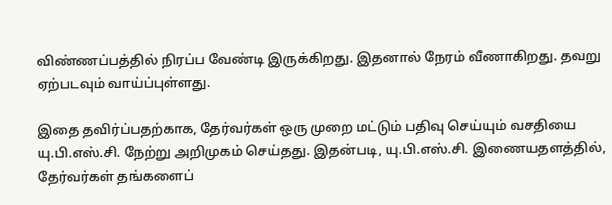விண்ணப்பத்தில் நிரப்ப வேண்டி இருக்கிறது. இதனால் நேரம் வீணாகிறது. தவறு ஏற்படவும் வாய்ப்புள்ளது.

இதை தவிர்ப்பதற்காக, தேர்வர்கள் ஒரு முறை மட்டும் பதிவு செய்யும் வசதியை யு.பி.எஸ்.சி. நேற்று அறிமுகம் செய்தது. இதன்படி, யு.பி.எஸ்.சி. இணையதளத்தில், தேர்வர்கள் தங்களைப்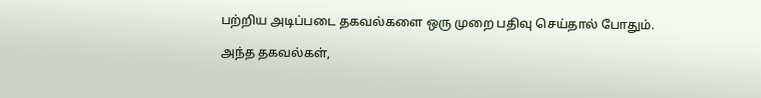பற்றிய அடிப்படை தகவல்களை ஒரு முறை பதிவு செய்தால் போதும்.

அந்த தகவல்கள்,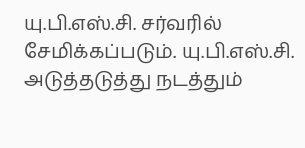யு.பி.எஸ்.சி. சர்வரில் சேமிக்கப்படும். யு.பி.எஸ்.சி. அடுத்தடுத்து நடத்தும்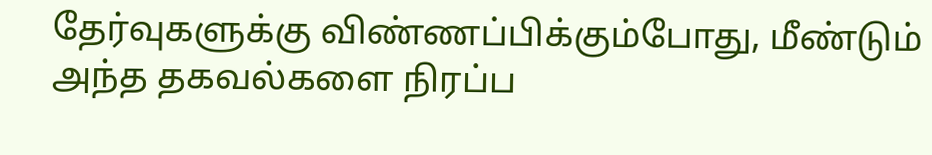தேர்வுகளுக்கு விண்ணப்பிக்கும்போது, மீண்டும் அந்த தகவல்களை நிரப்ப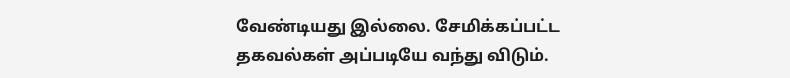வேண்டியது இல்லை. சேமிக்கப்பட்ட தகவல்கள் அப்படியே வந்து விடும்.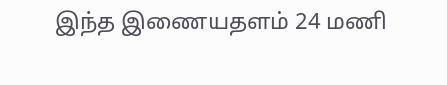இந்த இணையதளம் 24 மணி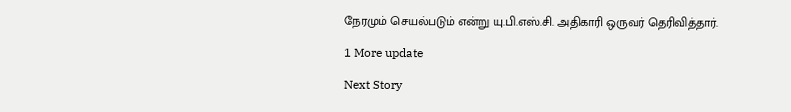நேரமும் செயல்படும் என்று யு.பி.எஸ்.சி. அதிகாரி ஒருவர் தெரிவித்தார்.

1 More update

Next Story